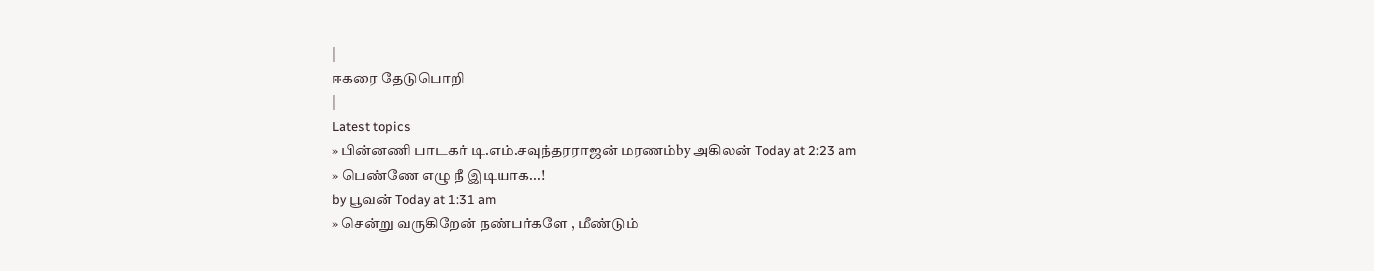|
ஈகரை தேடுபொறி
|
Latest topics
» பின்னணி பாடகர் டி.எம்.சவுந்தரராஜன் மரணம்by அகிலன் Today at 2:23 am
» பெண்ணே எழு நீ இடியாக...!
by பூவன் Today at 1:31 am
» சென்று வருகிறேன் நண்பர்களே , மீண்டும்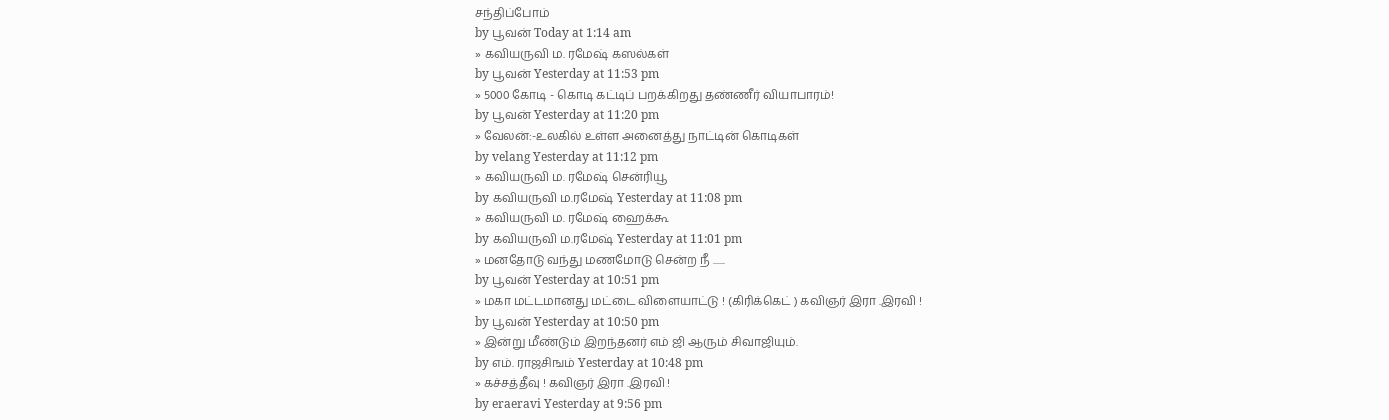சந்திப்போம்
by பூவன் Today at 1:14 am
» கவியருவி ம. ரமேஷ் கஸல்கள்
by பூவன் Yesterday at 11:53 pm
» 5000 கோடி - கொடி கட்டிப் பறக்கிறது தண்ணீர் வியாபாரம்!
by பூவன் Yesterday at 11:20 pm
» வேலன்:-உலகில் உள்ள அனைத்து நாட்டின் கொடிகள்
by velang Yesterday at 11:12 pm
» கவியருவி ம. ரமேஷ் சென்ரியூ
by கவியருவி ம.ரமேஷ் Yesterday at 11:08 pm
» கவியருவி ம. ரமேஷ் ஹைக்கூ
by கவியருவி ம.ரமேஷ் Yesterday at 11:01 pm
» மனதோடு வந்து மணமோடு சென்ற நீ ......
by பூவன் Yesterday at 10:51 pm
» மகா மட்டமானது மட்டை விளையாட்டு ! (கிரிக்கெட் ) கவிஞர் இரா .இரவி !
by பூவன் Yesterday at 10:50 pm
» இன்று மீண்டும் இறந்தனர் எம் ஜி ஆரும் சிவாஜியும்.
by எம். ராஜசிஙம் Yesterday at 10:48 pm
» கச்சத்தீவு ! கவிஞர் இரா .இரவி !
by eraeravi Yesterday at 9:56 pm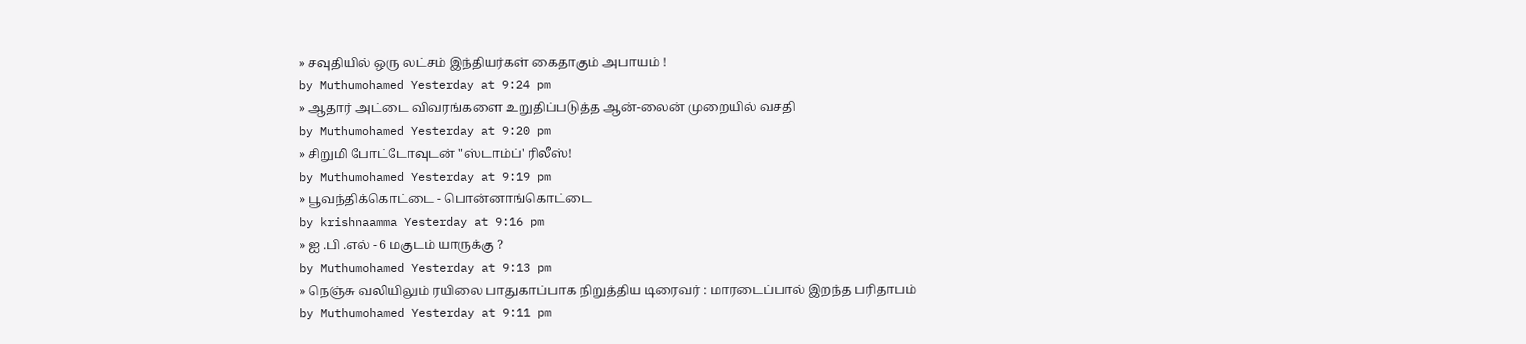» சவுதியில் ஒரு லட்சம் இந்தியர்கள் கைதாகும் அபாயம் !
by Muthumohamed Yesterday at 9:24 pm
» ஆதார் அட்டை விவரங்களை உறுதிப்படுத்த ஆன்-லைன் முறையில் வசதி
by Muthumohamed Yesterday at 9:20 pm
» சிறுமி போட்டோவுடன் "ஸ்டாம்ப்' ரிலீஸ்!
by Muthumohamed Yesterday at 9:19 pm
» பூவந்திக்கொட்டை - பொன்னாங்கொட்டை
by krishnaamma Yesterday at 9:16 pm
» ஐ .பி .எல் - 6 மகுடம் யாருக்கு ?
by Muthumohamed Yesterday at 9:13 pm
» நெஞ்சு வலியிலும் ரயிலை பாதுகாப்பாக நிறுத்திய டிரைவர் : மாரடைப்பால் இறந்த பரிதாபம்
by Muthumohamed Yesterday at 9:11 pm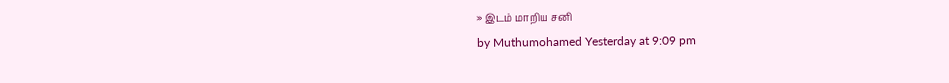» இடம் மாறிய சனி
by Muthumohamed Yesterday at 9:09 pm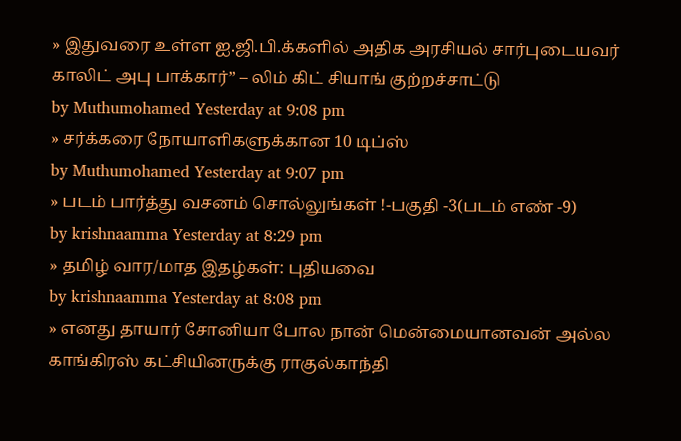» இதுவரை உள்ள ஐ.ஜி.பி.க்களில் அதிக அரசியல் சார்புடையவர் காலிட் அபு பாக்கார்” – லிம் கிட் சியாங் குற்றச்சாட்டு
by Muthumohamed Yesterday at 9:08 pm
» சர்க்கரை நோயாளிகளுக்கான 10 டிப்ஸ்
by Muthumohamed Yesterday at 9:07 pm
» படம் பார்த்து வசனம் சொல்லுங்கள் !-பகுதி -3(படம் எண் -9)
by krishnaamma Yesterday at 8:29 pm
» தமிழ் வார/மாத இதழ்கள்: புதியவை
by krishnaamma Yesterday at 8:08 pm
» எனது தாயார் சோனியா போல நான் மென்மையானவன் அல்ல காங்கிரஸ் கட்சியினருக்கு ராகுல்காந்தி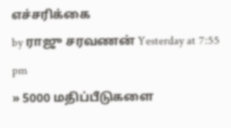எச்சரிக்கை
by ராஜு சரவணன் Yesterday at 7:55 pm
» 5000 மதிப்பீடுகளை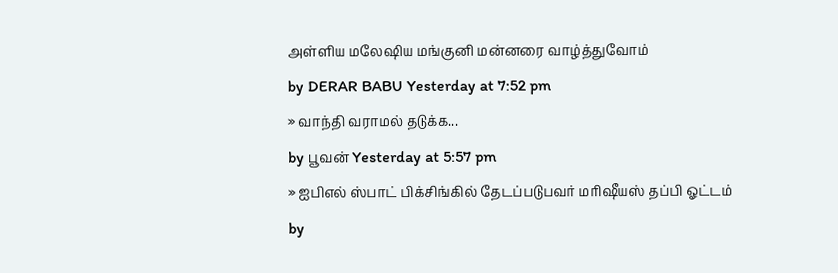அள்ளிய மலேஷிய மங்குனி மன்னரை வாழ்த்துவோம்
by DERAR BABU Yesterday at 7:52 pm
» வாந்தி வராமல் தடுக்க...
by பூவன் Yesterday at 5:57 pm
» ஐபிஎல் ஸ்பாட் பிக்சிங்கில் தேடப்படுபவர் மரிஷீயஸ் தப்பி ஓட்டம்
by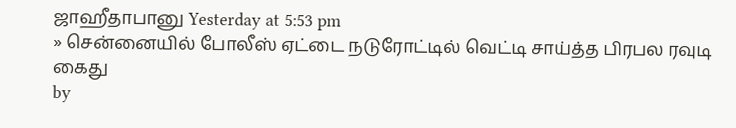ஜாஹீதாபானு Yesterday at 5:53 pm
» சென்னையில் போலீஸ் ஏட்டை நடுரோட்டில் வெட்டி சாய்த்த பிரபல ரவுடி கைது
by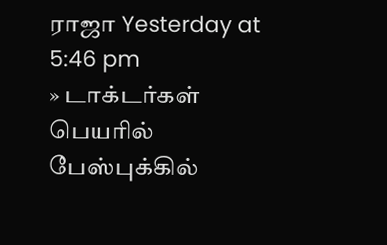ராஜா Yesterday at 5:46 pm
» டாக்டர்கள் பெயரில் பேஸ்புக்கில்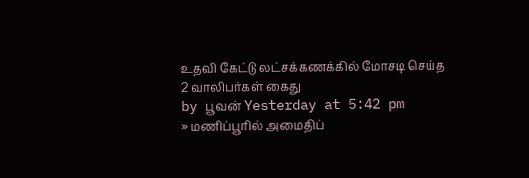உதவி கேட்டு லட்சக்கணக்கில் மோசடி செய்த 2 வாலிபர்கள் கைது
by பூவன் Yesterday at 5:42 pm
» மணிப்பூரில் அமைதிப்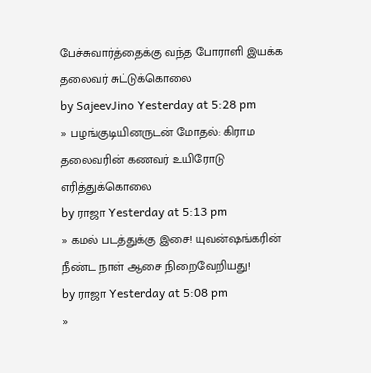பேச்சுவார்த்தைக்கு வந்த போராளி இயக்க தலைவர் சுட்டுக்கொலை
by SajeevJino Yesterday at 5:28 pm
» பழங்குடியினருடன் மோதல்: கிராம தலைவரின் கணவர் உயிரோடு எரித்துக்கொலை
by ராஜா Yesterday at 5:13 pm
» கமல் படத்துக்கு இசை! யுவன்ஷங்கரின் நீண்ட நாள் ஆசை நிறைவேறியது!
by ராஜா Yesterday at 5:08 pm
»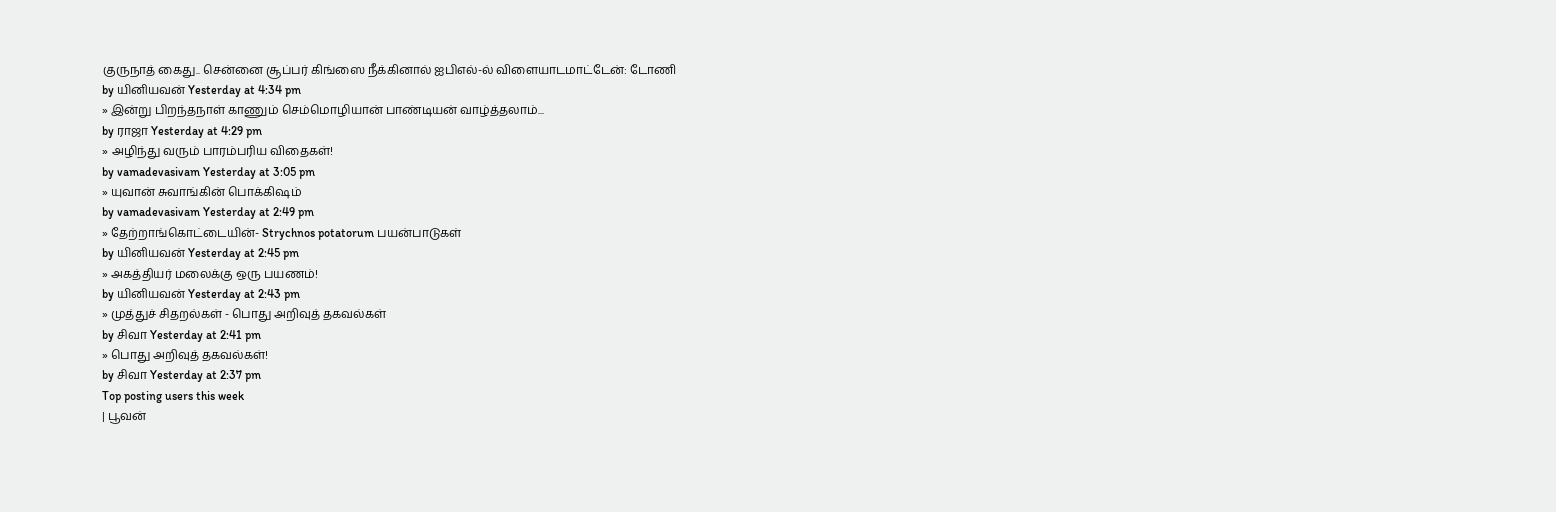குருநாத் கைது.. சென்னை சூப்பர் கிங்ஸை நீக்கினால் ஐபிஎல்-ல் விளையாடமாட்டேன்: டோணி
by யினியவன் Yesterday at 4:34 pm
» இன்று பிறந்தநாள் காணும் செம்மொழியான் பாண்டியன் வாழ்த்தலாம்...
by ராஜா Yesterday at 4:29 pm
» அழிந்து வரும் பாரம்பரிய விதைகள்!
by vamadevasivam Yesterday at 3:05 pm
» யுவான் சுவாங்கின் பொக்கிஷம்
by vamadevasivam Yesterday at 2:49 pm
» தேற்றாங்கொட்டையின்- Strychnos potatorum பயன்பாடுகள்
by யினியவன் Yesterday at 2:45 pm
» அகத்தியர் மலைக்கு ஒரு பயணம்!
by யினியவன் Yesterday at 2:43 pm
» முத்துச் சிதறல்கள் - பொது அறிவுத் தகவல்கள்
by சிவா Yesterday at 2:41 pm
» பொது அறிவுத் தகவல்கள்!
by சிவா Yesterday at 2:37 pm
Top posting users this week
| பூவன்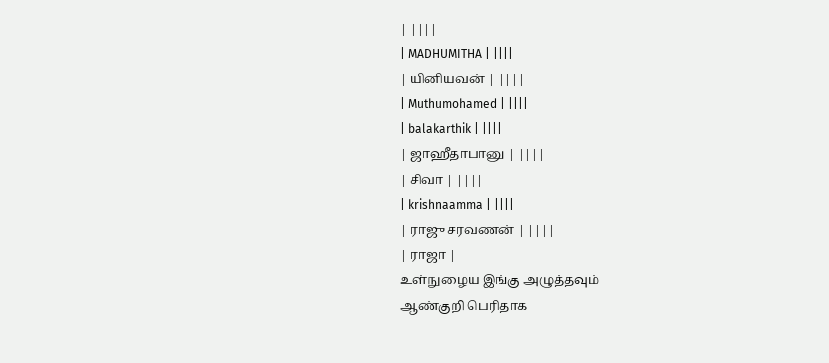| ||||
| MADHUMITHA | ||||
| யினியவன் | ||||
| Muthumohamed | ||||
| balakarthik | ||||
| ஜாஹீதாபானு | ||||
| சிவா | ||||
| krishnaamma | ||||
| ராஜு சரவணன் | ||||
| ராஜா |
உள்நுழைய இங்கு அழுத்தவும்
ஆண்குறி பெரிதாக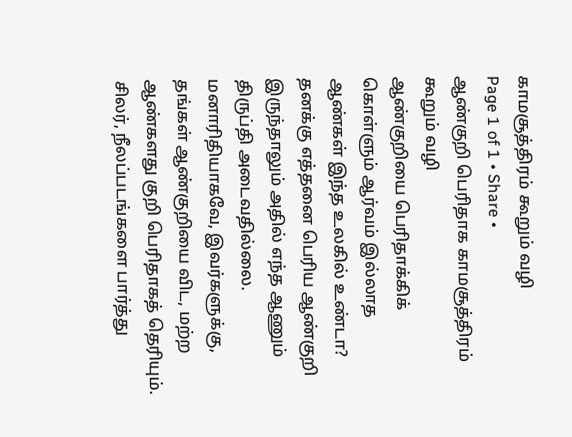காமசூத்திரம் கூறும் வழி
Page 1 of 1 • Share •
ஆண்குறி பெரிதாக காமசூத்திரம் கூறும் வழி
ஆண்குறியை பெரிதாக்கிக் கொள்ளும் ஆர்வம் இல்லாத ஆண்கள் இந்த உலகில் உண்டா? தனக்கு எத்தனை பெரிய ஆண்குறி இருந்தாலும் அதில் எந்த ஆணும் திருப்தி அடைவதில்லை. மனாரிதியாகவே, இவர்களுக்கு, தங்கள் ஆண்குறியை விட, மற்ற ஆண்களது குறி பெரிதாகத் தெரியும்.
சிலர், நீலப்படங்களை பார்த்து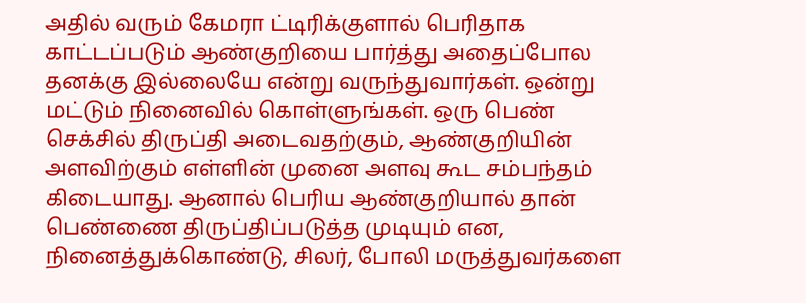அதில் வரும் கேமரா ட்டிரிக்குளால் பெரிதாக காட்டப்படும் ஆண்குறியை பார்த்து அதைப்போல தனக்கு இல்லையே என்று வருந்துவார்கள். ஒன்று மட்டும் நினைவில் கொள்ளுங்கள். ஒரு பெண் செக்சில் திருப்தி அடைவதற்கும், ஆண்குறியின் அளவிற்கும் எள்ளின் முனை அளவு கூட சம்பந்தம் கிடையாது. ஆனால் பெரிய ஆண்குறியால் தான் பெண்ணை திருப்திப்படுத்த முடியும் என, நினைத்துக்கொண்டு, சிலர், போலி மருத்துவர்களை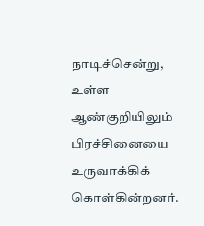நாடிச்சென்று, உள்ள ஆண்குறியிலும் பிரச்சினையை உருவாக்கிக் கொள்கின்றனர்.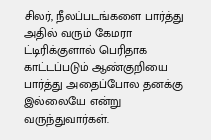சிலர், நீலப்படங்களை பார்த்து அதில் வரும் கேமரா ட்டிரிக்குளால் பெரிதாக காட்டப்படும் ஆண்குறியை பார்த்து அதைப்போல தனக்கு இல்லையே என்று வருந்துவார்கள்.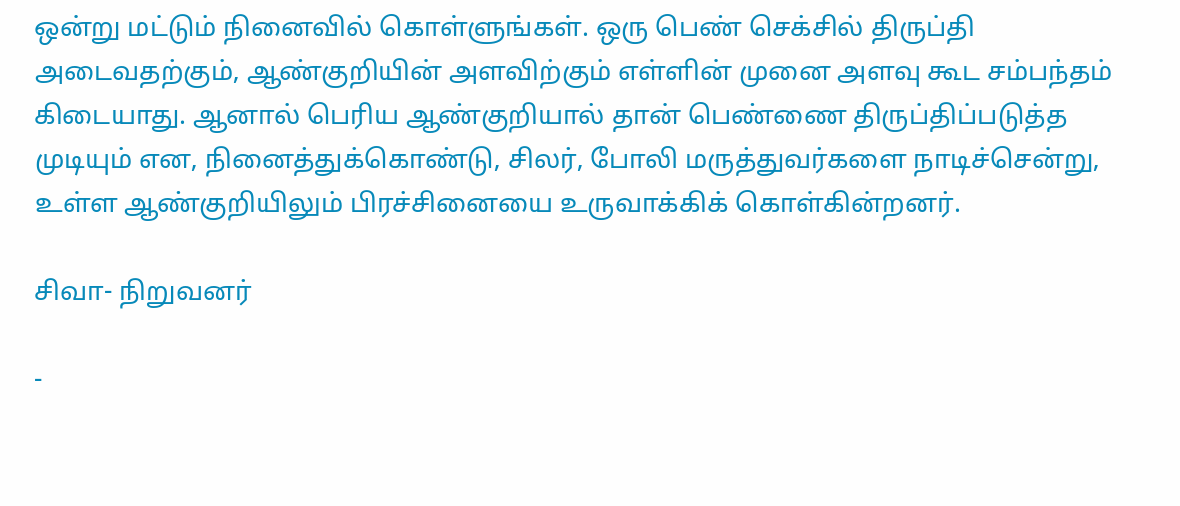ஒன்று மட்டும் நினைவில் கொள்ளுங்கள். ஒரு பெண் செக்சில் திருப்தி அடைவதற்கும், ஆண்குறியின் அளவிற்கும் எள்ளின் முனை அளவு கூட சம்பந்தம் கிடையாது. ஆனால் பெரிய ஆண்குறியால் தான் பெண்ணை திருப்திப்படுத்த முடியும் என, நினைத்துக்கொண்டு, சிலர், போலி மருத்துவர்களை நாடிச்சென்று, உள்ள ஆண்குறியிலும் பிரச்சினையை உருவாக்கிக் கொள்கின்றனர்.

சிவா- நிறுவனர்

-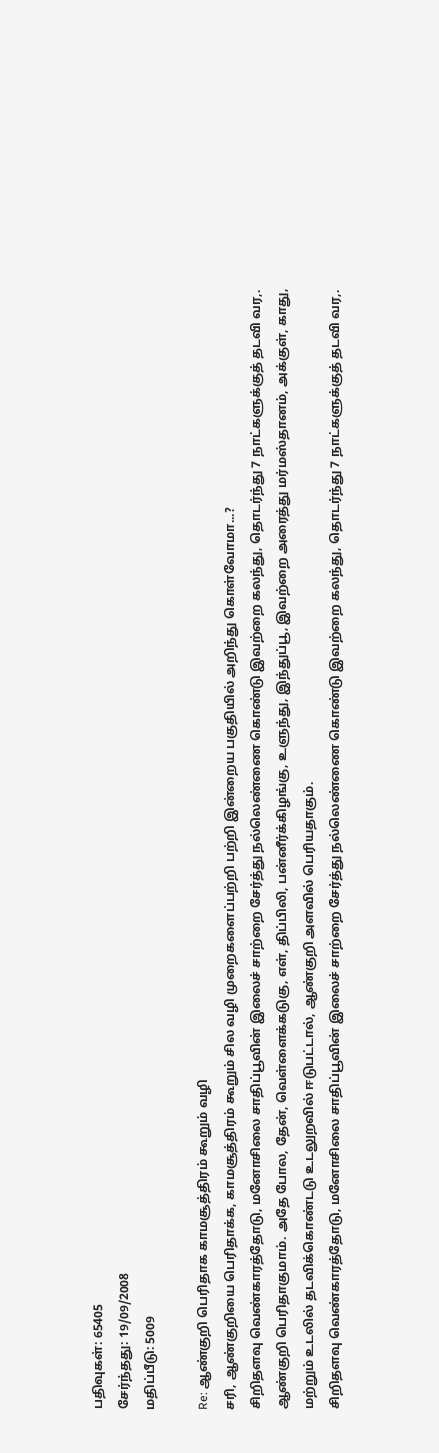பதிவுகள்: 65405
சேர்ந்தது: 19/09/2008
மதிப்பீடு: 5009

Re: ஆண்குறி பெரிதாக காமசூத்திரம் கூறும் வழி
சரி, ஆண்குறியை பெரிதாக்க, காமசூத்திரம் கூறும் சில வழி முறைகளைப்பற்றி பற்றி இன்றைய பகுதியில் அறிந்து கொள்வோமா...?
சிறிதளவு வெண்காரத்தோடு, மனோசிலை சாதிப்பூவின் இலைச் சாற்றை சேர்த்து நல்லெண்ணை கொண்டு இவற்றை கலந்து, தொடர்ந்து 7 நாட்களுக்குத் தடவி வர,. ஆண்குறி பெரிதாகுமாம். அதே போல, தேன், வெள்ளைக்கடுகு, எள், திப்பிலி, பன்னீர்க்கிழங்கு, உளுந்து, இந்துப்பூ, இவற்றை அரைத்து மர்மஸ்தானம், அக்குள், காது, மற்றும் உடலில் தடவிக்கொண்டடு உடலுறவில் ஈடுபட்டால், ஆண்குறி அளவில் பெரியதாகும்.
சிறிதளவு வெண்காரத்தோடு, மனோசிலை சாதிப்பூவின் இலைச் சாற்றை சேர்த்து நல்லெண்ணை கொண்டு இவற்றை கலந்து, தொடர்ந்து 7 நாட்களுக்குத் தடவி வர,.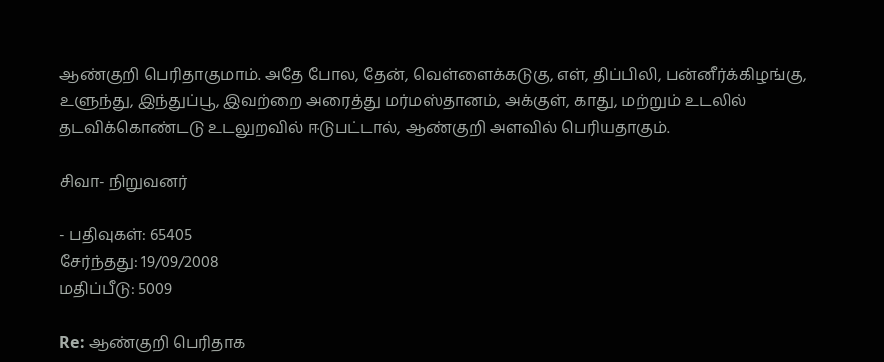ஆண்குறி பெரிதாகுமாம். அதே போல, தேன், வெள்ளைக்கடுகு, எள், திப்பிலி, பன்னீர்க்கிழங்கு, உளுந்து, இந்துப்பூ, இவற்றை அரைத்து மர்மஸ்தானம், அக்குள், காது, மற்றும் உடலில் தடவிக்கொண்டடு உடலுறவில் ஈடுபட்டால், ஆண்குறி அளவில் பெரியதாகும்.

சிவா- நிறுவனர்

- பதிவுகள்: 65405
சேர்ந்தது: 19/09/2008
மதிப்பீடு: 5009

Re: ஆண்குறி பெரிதாக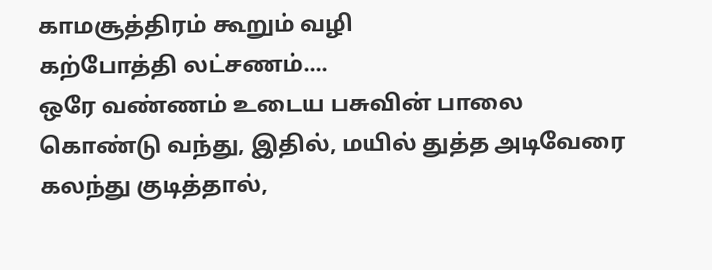காமசூத்திரம் கூறும் வழி
கற்போத்தி லட்சணம்....
ஒரே வண்ணம் உடைய பசுவின் பாலை கொண்டு வந்து, இதில், மயில் துத்த அடிவேரை கலந்து குடித்தால்,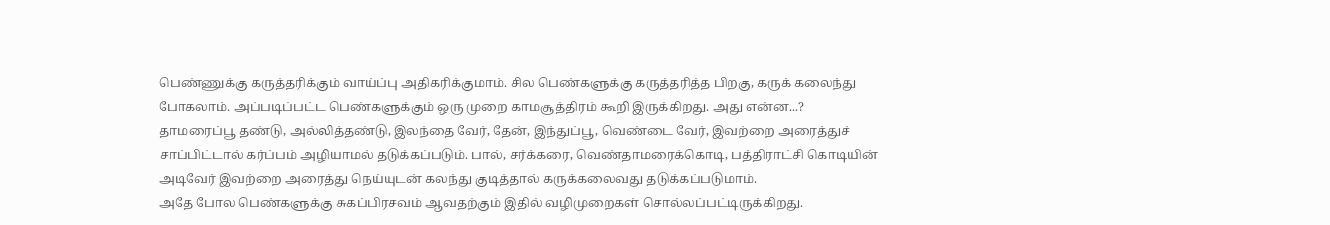பெண்ணுக்கு கருத்தரிக்கும் வாய்ப்பு அதிகரிக்குமாம். சில பெண்களுக்கு கருத்தரித்த பிறகு, கருக் கலைந்து போகலாம். அப்படிப்பட்ட பெண்களுக்கும் ஒரு முறை காமசூத்திரம் கூறி இருக்கிறது. அது என்ன...?
தாமரைப்பூ தண்டு, அல்லித்தண்டு, இலந்தை வேர், தேன், இந்துப்பூ, வெண்டை வேர், இவற்றை அரைத்துச் சாப்பிட்டால் கர்ப்பம் அழியாமல் தடுக்கப்படும். பால், சர்க்கரை, வெண்தாமரைக்கொடி, பத்திராட்சி கொடியின் அடிவேர் இவற்றை அரைத்து நெய்யுடன் கலந்து குடித்தால் கருக்கலைவது தடுக்கப்படுமாம்.
அதே போல பெண்களுக்கு சுகப்பிரசவம் ஆவதற்கும் இதில் வழிமுறைகள் சொல்லப்பட்டிருக்கிறது.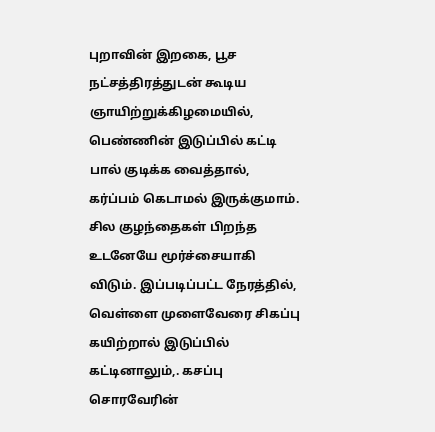புறாவின் இறகை, பூச நட்சத்திரத்துடன் கூடிய ஞாயிற்றுக்கிழமையில், பெண்ணின் இடுப்பில் கட்டி பால் குடிக்க வைத்தால், கர்ப்பம் கெடாமல் இருக்குமாம். சில குழந்தைகள் பிறந்த உடனேயே மூர்ச்சையாகி விடும். இப்படிப்பட்ட நேரத்தில், வெள்ளை முளைவேரை சிகப்பு கயிற்றால் இடுப்பில் கட்டினாலும்,. கசப்பு சொரவேரின்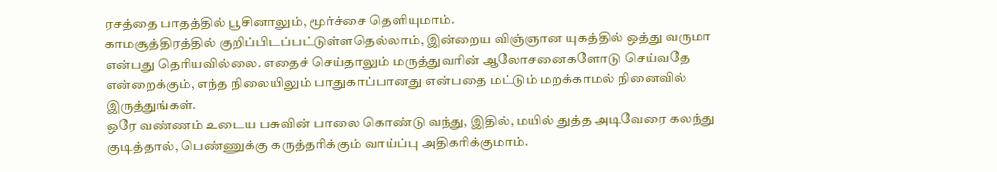ரசத்தை பாதத்தில் பூசினாலும், மூர்ச்சை தெளியுமாம்.
காமசூத்திரத்தில் குறிப்பிடப்பட்டுள்ளதெல்லாம், இன்றைய விஞ்ஞான யுகத்தில் ஒத்து வருமா என்பது தெரியவில்லை. எதைச் செய்தாலும் மருத்துவரின் ஆலோசனைகளோடு செய்வதே என்றைக்கும், எந்த நிலையிலும் பாதுகாப்பானது என்பதை மட்டும் மறக்காமல் நினைவில் இருத்துங்கள்.
ஒரே வண்ணம் உடைய பசுவின் பாலை கொண்டு வந்து, இதில், மயில் துத்த அடிவேரை கலந்து குடித்தால், பெண்ணுக்கு கருத்தரிக்கும் வாய்ப்பு அதிகரிக்குமாம்.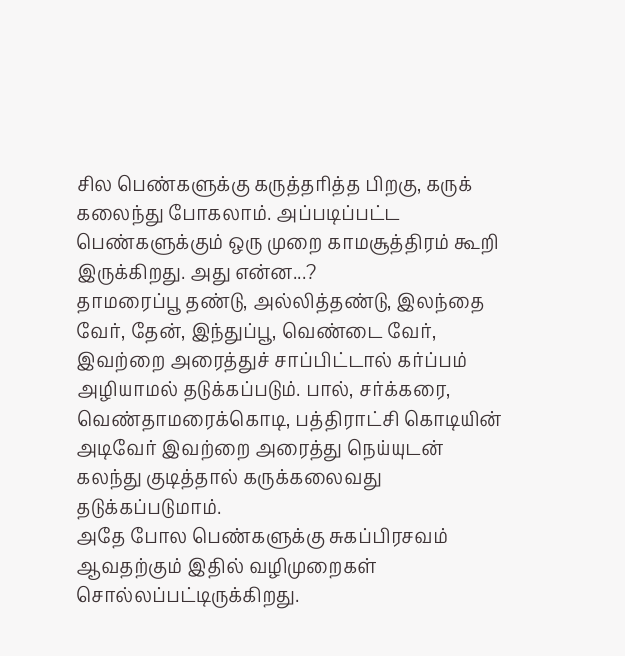சில பெண்களுக்கு கருத்தரித்த பிறகு, கருக் கலைந்து போகலாம். அப்படிப்பட்ட பெண்களுக்கும் ஒரு முறை காமசூத்திரம் கூறி இருக்கிறது. அது என்ன...?
தாமரைப்பூ தண்டு, அல்லித்தண்டு, இலந்தை வேர், தேன், இந்துப்பூ, வெண்டை வேர், இவற்றை அரைத்துச் சாப்பிட்டால் கர்ப்பம் அழியாமல் தடுக்கப்படும். பால், சர்க்கரை, வெண்தாமரைக்கொடி, பத்திராட்சி கொடியின் அடிவேர் இவற்றை அரைத்து நெய்யுடன் கலந்து குடித்தால் கருக்கலைவது தடுக்கப்படுமாம்.
அதே போல பெண்களுக்கு சுகப்பிரசவம் ஆவதற்கும் இதில் வழிமுறைகள் சொல்லப்பட்டிருக்கிறது.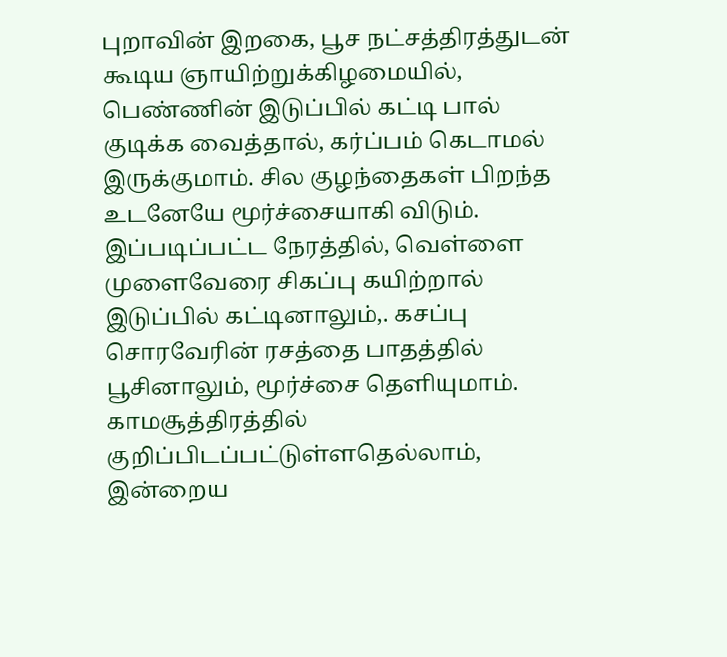புறாவின் இறகை, பூச நட்சத்திரத்துடன் கூடிய ஞாயிற்றுக்கிழமையில், பெண்ணின் இடுப்பில் கட்டி பால் குடிக்க வைத்தால், கர்ப்பம் கெடாமல் இருக்குமாம். சில குழந்தைகள் பிறந்த உடனேயே மூர்ச்சையாகி விடும். இப்படிப்பட்ட நேரத்தில், வெள்ளை முளைவேரை சிகப்பு கயிற்றால் இடுப்பில் கட்டினாலும்,. கசப்பு சொரவேரின் ரசத்தை பாதத்தில் பூசினாலும், மூர்ச்சை தெளியுமாம்.
காமசூத்திரத்தில் குறிப்பிடப்பட்டுள்ளதெல்லாம், இன்றைய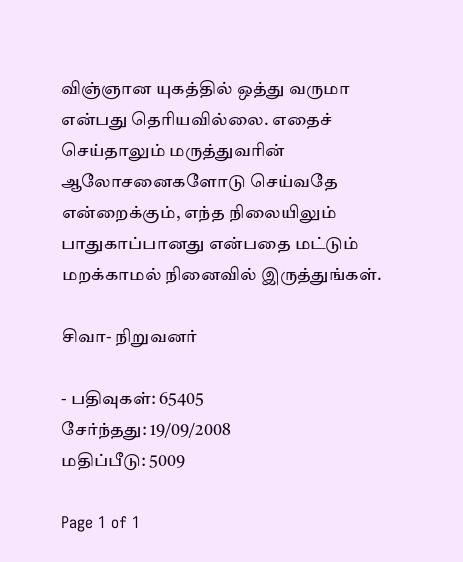விஞ்ஞான யுகத்தில் ஒத்து வருமா என்பது தெரியவில்லை. எதைச் செய்தாலும் மருத்துவரின் ஆலோசனைகளோடு செய்வதே என்றைக்கும், எந்த நிலையிலும் பாதுகாப்பானது என்பதை மட்டும் மறக்காமல் நினைவில் இருத்துங்கள்.

சிவா- நிறுவனர்

- பதிவுகள்: 65405
சேர்ந்தது: 19/09/2008
மதிப்பீடு: 5009

Page 1 of 1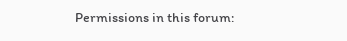Permissions in this forum: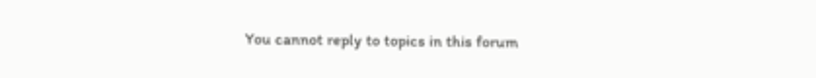You cannot reply to topics in this forum